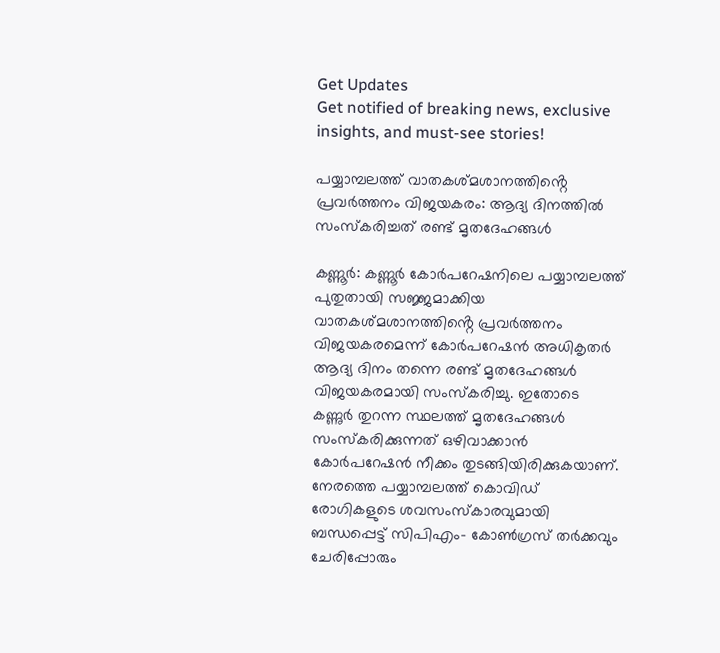Get Updates
Get notified of breaking news, exclusive insights, and must-see stories!

പയ്യാമ്പലത്ത് വാതകശ്മശാനത്തിൻ്റെ പ്രവർത്തനം വിജയകരം: ആദ്യ ദിനത്തിൽ സംസ്കരിച്ചത് രണ്ട് മൃതദേഹങ്ങൾ

കണ്ണൂര്‍: കണ്ണൂർ കോർപറേഷനിലെ പയ്യാമ്പലത്ത് പുതുതായി സജ്ജമാക്കിയ വാതകശ്മശാനത്തിൻ്റെ പ്രവർത്തനം വിജയകരമെന്ന് കോർപറേഷൻ അധികൃതർ ആദ്യ ദിനം തന്നെ രണ്ട് മൃതദേഹങ്ങൾ വിജയകരമായി സംസ്കരിച്ചു. ഇതോടെ കണ്ണുർ തുറന്ന സ്ഥലത്ത് മൃതദേഹങ്ങൾ സംസ്കരിക്കുന്നത് ഒഴിവാക്കാൻ കോർപറേഷൻ നീക്കം തുടങ്ങിയിരിക്കുകയാണ്. നേരത്തെ പയ്യാമ്പലത്ത് കൊവിഡ് രോഗികളുടെ ശവസംസ്കാരവുമായി ബന്ധപ്പെട്ട് സിപിഎം- കോൺഗ്രസ് തർക്കവും ചേരിപ്പോരും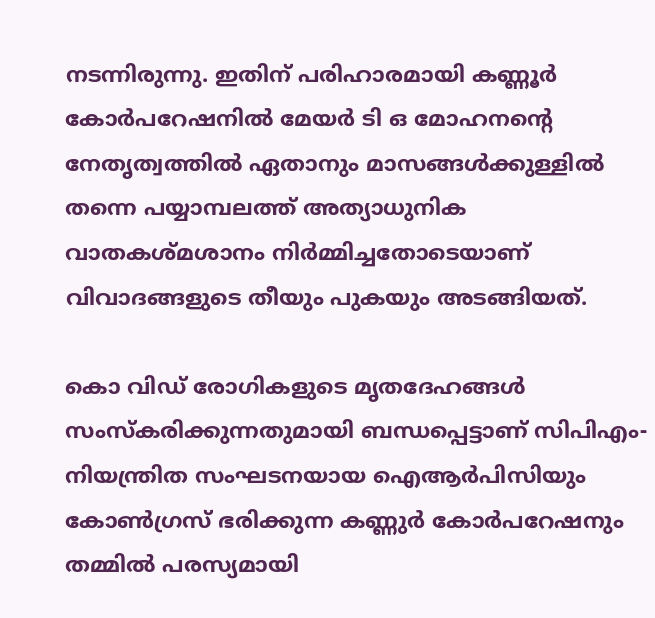നടന്നിരുന്നു. ഇതിന് പരിഹാരമായി കണ്ണൂർ കോർപറേഷനിൽ മേയർ ടി ഒ മോഹനൻ്റെ നേതൃത്വത്തിൽ ഏതാനും മാസങ്ങൾക്കുള്ളിൽ തന്നെ പയ്യാമ്പലത്ത് അത്യാധുനിക വാതകശ്മശാനം നിർമ്മിച്ചതോടെയാണ് വിവാദങ്ങളുടെ തീയും പുകയും അടങ്ങിയത്.

കൊ വിഡ് രോഗികളുടെ മൃതദേഹങ്ങൾ സംസ്കരിക്കുന്നതുമായി ബന്ധപ്പെട്ടാണ് സിപിഎം- നിയന്ത്രിത സംഘടനയായ ഐആർപിസിയും കോൺഗ്രസ് ഭരിക്കുന്ന കണ്ണുർ കോർപറേഷനും തമ്മിൽ പരസ്യമായി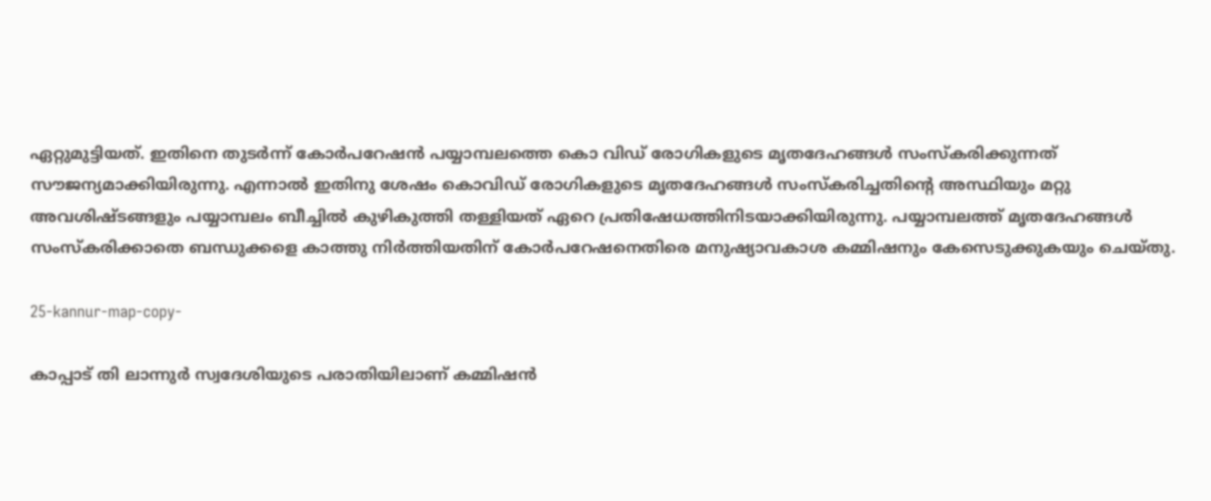ഏറ്റുമുട്ടിയത്. ഇതിനെ തുടർന്ന് കോർപറേഷൻ പയ്യാമ്പലത്തെ കൊ വിഡ് രോഗികളുടെ മൃതദേഹങ്ങൾ സംസ്കരിക്കുന്നത് സൗജന്യമാക്കിയിരുന്നു. എന്നാൽ ഇതിനു ശേഷം കൊവിഡ് രോഗികളുടെ മൃതദേഹങ്ങൾ സംസ്കരിച്ചതിൻ്റെ അസ്ഥിയും മറ്റു അവശിഷ്ടങ്ങളും പയ്യാമ്പലം ബീച്ചിൽ കുഴികുത്തി തള്ളിയത് ഏറെ പ്രതിഷേധത്തിനിടയാക്കിയിരുന്നു. പയ്യാമ്പലത്ത് മൃതദേഹങ്ങൾ സംസ്കരിക്കാതെ ബന്ധുക്കളെ കാത്തു നിർത്തിയതിന് കോർപറേഷനെതിരെ മനുഷ്യാവകാശ കമ്മിഷനും കേസെടുക്കുകയും ചെയ്തു.

25-kannur-map-copy-

കാപ്പാട് തി ലാന്നുർ സ്വദേശിയുടെ പരാതിയിലാണ് കമ്മിഷൻ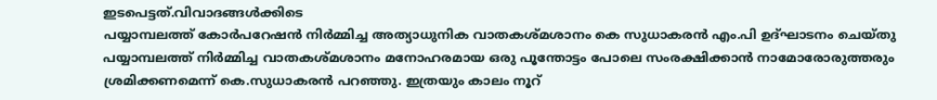ഇടപെട്ടത്.വിവാദങ്ങൾക്കിടെ
പയ്യാമ്പലത്ത് കോർപറേഷൻ നിർമ്മിച്ച അത്യാധുനിക വാതകശ്മശാനം കെ സുധാകരൻ എം.പി ഉദ്ഘാടനം ചെയ്തു പയ്യാമ്പലത്ത് നിർമ്മിച്ച വാതകശ്മശാനം മനോഹരമായ ഒരു പൂന്തോട്ടം പോലെ സംരക്ഷിക്കാൻ നാമോരോരുത്തരും ശ്രമിക്കണമെന്ന് കെ.സുധാകരൻ പറഞ്ഞു. ഇത്രയും കാലം നൂറ്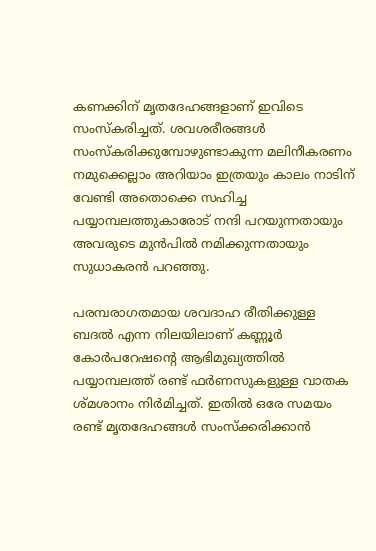കണക്കിന് മൃതദേഹങ്ങളാണ് ഇവിടെ സംസ്കരിച്ചത്. ശവശരീരങ്ങൾ സംസ്കരിക്കുമ്പോഴുണ്ടാകുന്ന മലിനീകരണം നമുക്കെല്ലാം അറിയാം ഇത്രയും കാലം നാടിന് വേണ്ടി അതൊക്കെ സഹിച്ച പയ്യാമ്പലത്തുകാരോട് നന്ദി പറയുന്നതായും അവരുടെ മുൻപിൽ നമിക്കുന്നതായും സുധാകരൻ പറഞ്ഞു.

പരമ്പരാഗതമായ ശവദാഹ രീതിക്കുള്ള ബദല്‍ എന്ന നിലയിലാണ് കണ്ണൂര്‍ കോര്‍പറേഷന്റെ ആഭിമുഖ്യത്തില്‍ പയ്യാമ്പലത്ത് രണ്ട് ഫര്‍ണസുകളുള്ള വാതക ശ്മശാനം നിര്‍മിച്ചത്. ഇതില്‍ ഒരേ സമയം രണ്ട് മൃതദേഹങ്ങള്‍ സംസ്‌ക്കരിക്കാന്‍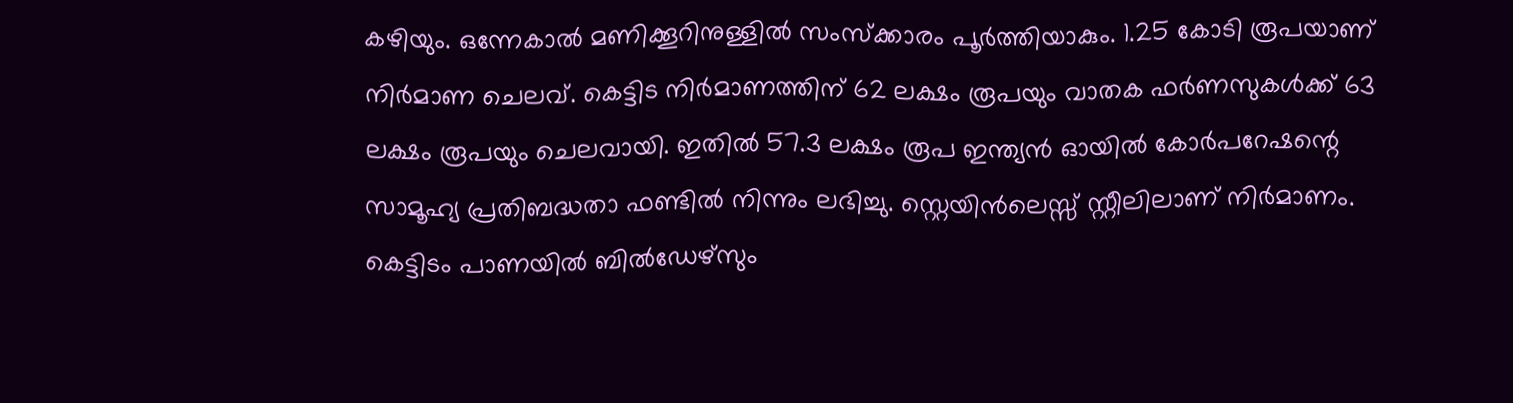കഴിയും. ഒന്നേകാല്‍ മണിക്കൂറിനുള്ളില്‍ സംസ്‌ക്കാരം പൂര്‍ത്തിയാകും. 1.25 കോടി രൂപയാണ് നിര്‍മാണ ചെലവ്. കെട്ടിട നിര്‍മാണത്തിന് 62 ലക്ഷം രൂപയും വാതക ഫര്‍ണസുകള്‍ക്ക് 63 ലക്ഷം രൂപയും ചെലവായി. ഇതില്‍ 57.3 ലക്ഷം രൂപ ഇന്ത്യന്‍ ഓയില്‍ കോര്‍പറേഷന്റെ സാമൂഹ്യ പ്രതിബദ്ധതാ ഫണ്ടില്‍ നിന്നും ലഭിച്ചു. സ്റ്റെയിന്‍ലെസ്സ് സ്റ്റീലിലാണ് നിര്‍മാണം. കെട്ടിടം പാണയില്‍ ബില്‍ഡേഴ്സും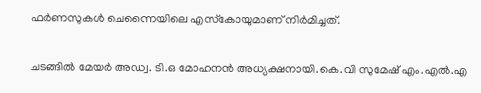ഫര്‍ണസുകള്‍ ചെന്നൈയിലെ എസ്‌കോയുമാണ് നിര്‍മിച്ചത്.

ചടങ്ങിൽ മേയര്‍ അഡ്വ. ടി.ഒ മോഹനന്‍ അധ്യക്ഷനായി.കെ.വി സുമേഷ് എം.എൽ.എ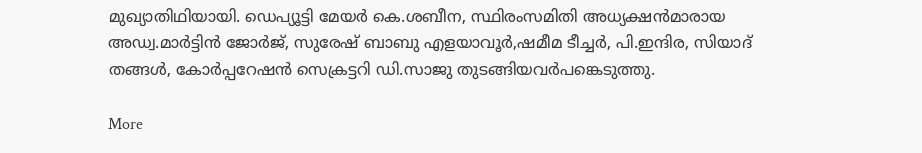മുഖ്യാതിഥിയായി. ഡെപ്യൂട്ടി മേയര്‍ കെ.ശബീന, സ്ഥിരംസമിതി അധ്യക്ഷന്‍മാരായ അഡ്വ.മാർട്ടിൻ ജോർജ്, സുരേഷ് ബാബു എളയാവൂർ,ഷമീമ ടീച്ചര്‍, പി.ഇന്ദിര, സിയാദ് തങ്ങള്‍, കോര്‍പ്പറേഷന്‍ സെക്രട്ടറി ഡി.സാജു തുടങ്ങിയവർപങ്കെടുത്തു.

More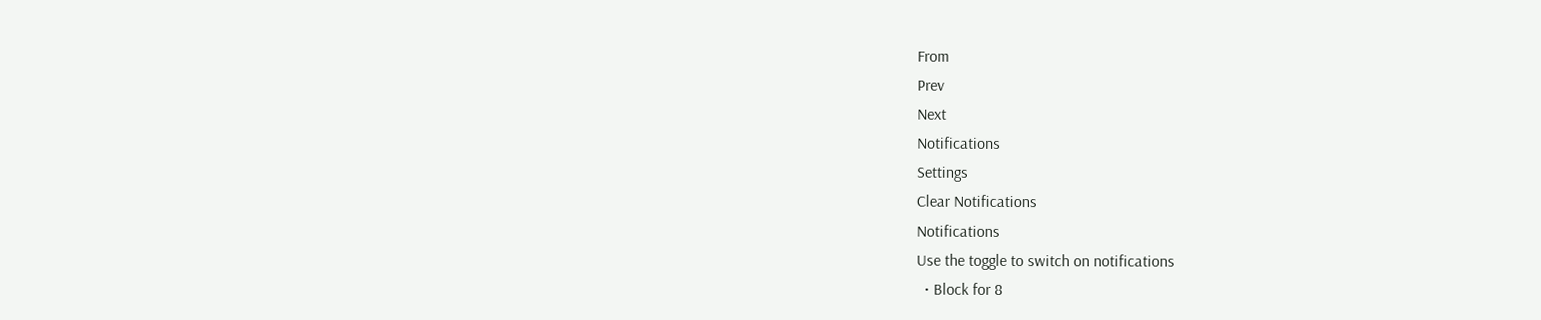From
Prev
Next
Notifications
Settings
Clear Notifications
Notifications
Use the toggle to switch on notifications
  • Block for 8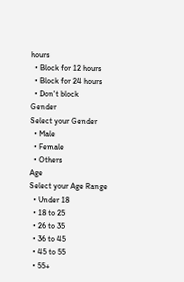hours
  • Block for 12 hours
  • Block for 24 hours
  • Don't block
Gender
Select your Gender
  • Male
  • Female
  • Others
Age
Select your Age Range
  • Under 18
  • 18 to 25
  • 26 to 35
  • 36 to 45
  • 45 to 55
  • 55+